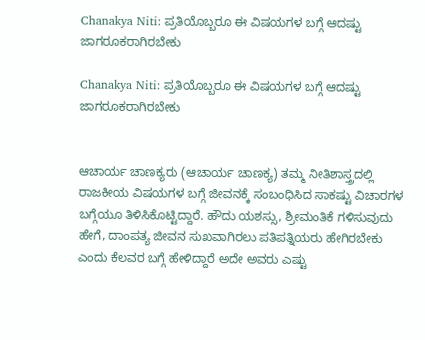Chanakya Niti: ಪ್ರತಿಯೊಬ್ಬರೂ ಈ ವಿಷಯಗಳ ಬಗ್ಗೆ ಆದಷ್ಟು ಜಾಗರೂಕರಾಗಿರಬೇಕು

Chanakya Niti: ಪ್ರತಿಯೊಬ್ಬರೂ ಈ ವಿಷಯಗಳ ಬಗ್ಗೆ ಆದಷ್ಟು ಜಾಗರೂಕರಾಗಿರಬೇಕು


ಆಚಾರ್ಯ ಚಾಣಕ್ಯರು (ಆಚಾರ್ಯ ಚಾಣಕ್ಯ) ತಮ್ಮ ನೀತಿಶಾಸ್ತ್ರದಲ್ಲಿ ರಾಜಕೀಯ ವಿಷಯಗಳ ಬಗ್ಗೆ ಜೀವನಕ್ಕೆ ಸಂಬಂಧಿಸಿದ ಸಾಕಷ್ಟು ವಿಚಾರಗಳ ಬಗ್ಗೆಯೂ ತಿಳಿಸಿಕೊಟ್ಟಿದ್ದಾರೆ. ಹೌದು ಯಶಸ್ಸು, ಶ್ರೀಮಂತಿಕೆ ಗಳಿಸುವುದು ಹೇಗೆ, ದಾಂಪತ್ಯ ಜೀವನ ಸುಖವಾಗಿರಲು ಪತಿಪತ್ನಿಯರು ಹೇಗಿರಬೇಕು ಎಂದು ಕೆಲವರ ಬಗ್ಗೆ ಹೇಳಿದ್ದಾರೆ ಅದೇ ಅವರು ಎಷ್ಟು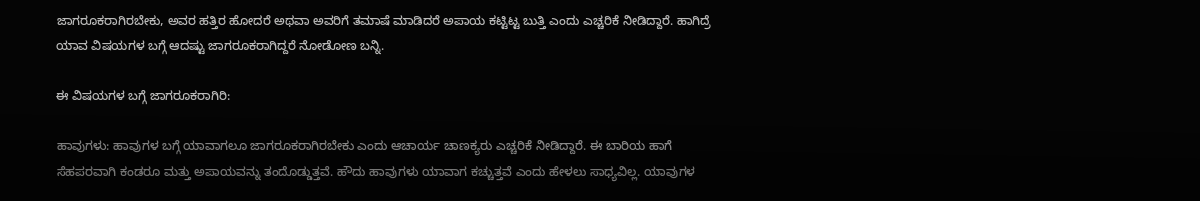ಜಾಗರೂಕರಾಗಿರಬೇಕು, ಅವರ ಹತ್ತಿರ ಹೋದರೆ ಅಥವಾ ಅವರಿಗೆ ತಮಾಷೆ ಮಾಡಿದರೆ ಅಪಾಯ ಕಟ್ಟಿಟ್ಟ ಬುತ್ತಿ ಎಂದು ಎಚ್ಚರಿಕೆ ನೀಡಿದ್ದಾರೆ. ಹಾಗಿದ್ರೆ ಯಾವ ವಿಷಯಗಳ ಬಗ್ಗೆ ಆದಷ್ಟು ಜಾಗರೂಕರಾಗಿದ್ದರೆ ನೋಡೋಣ ಬನ್ನಿ.

ಈ ವಿಷಯಗಳ ಬಗ್ಗೆ ಜಾಗರೂಕರಾಗಿರಿ:

ಹಾವುಗಳು: ಹಾವುಗಳ ಬಗ್ಗೆ ಯಾವಾಗಲೂ ಜಾಗರೂಕರಾಗಿರಬೇಕು ಎಂದು ಆಚಾರ್ಯ ಚಾಣಕ್ಯರು ಎಚ್ಚರಿಕೆ ನೀಡಿದ್ದಾರೆ. ಈ ಬಾರಿಯ ಹಾಗೆ ಸೆಹಪರವಾಗಿ ಕಂಡರೂ ಮತ್ತು ಅಪಾಯವನ್ನು ತಂದೊಡ್ಡುತ್ತವೆ. ಹೌದು ಹಾವುಗಳು ಯಾವಾಗ ಕಚ್ಚುತ್ತವೆ ಎಂದು ಹೇಳಲು ಸಾಧ್ಯವಿಲ್ಲ. ಯಾವುಗಳ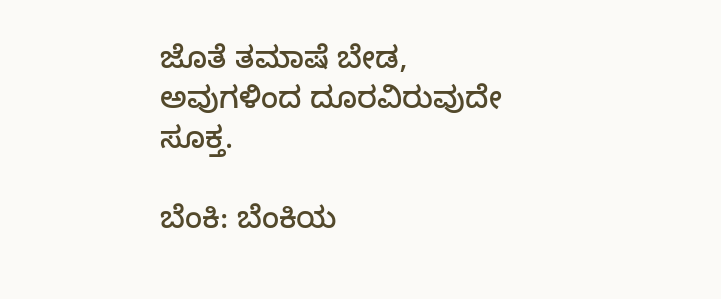ಜೊತೆ ತಮಾಷೆ ಬೇಡ, ಅವುಗಳಿಂದ ದೂರವಿರುವುದೇ ಸೂಕ್ತ.

ಬೆಂಕಿ: ಬೆಂಕಿಯ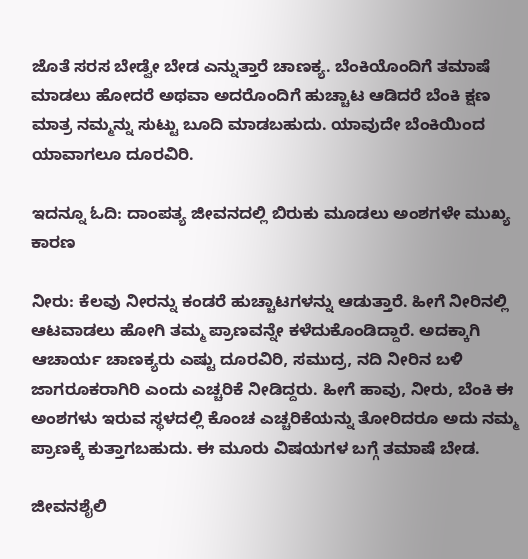ಜೊತೆ ಸರಸ ಬೇಡ್ವೇ ಬೇಡ ಎನ್ನುತ್ತಾರೆ ಚಾಣಕ್ಯ. ಬೆಂಕಿಯೊಂದಿಗೆ ತಮಾಷೆ ಮಾಡಲು ಹೋದರೆ ಅಥವಾ ಅದರೊಂದಿಗೆ ಹುಚ್ಚಾಟ ಆಡಿದರೆ ಬೆಂಕಿ ಕ್ಷಣ ಮಾತ್ರ ನಮ್ಮನ್ನು ಸುಟ್ಟು ಬೂದಿ ಮಾಡಬಹುದು. ಯಾವುದೇ ಬೆಂಕಿಯಿಂದ ಯಾವಾಗಲೂ ದೂರವಿರಿ.

ಇದನ್ನೂ ಓದಿ: ದಾಂಪತ್ಯ ಜೀವನದಲ್ಲಿ ಬಿರುಕು ಮೂಡಲು ಅಂಶಗಳೇ ಮುಖ್ಯ ಕಾರಣ

ನೀರು: ಕೆಲವು ನೀರನ್ನು ಕಂಡರೆ ಹುಚ್ಚಾಟಗಳನ್ನು ಆಡುತ್ತಾರೆ. ಹೀಗೆ ನೀರಿನಲ್ಲಿ ಆಟವಾಡಲು ಹೋಗಿ ತಮ್ಮ ಪ್ರಾಣವನ್ನೇ ಕಳೆದುಕೊಂಡಿದ್ದಾರೆ. ಅದಕ್ಕಾಗಿ ಆಚಾರ್ಯ ಚಾಣಕ್ಯರು ಎಷ್ಟು ದೂರವಿರಿ, ಸಮುದ್ರ, ನದಿ ನೀರಿನ ಬಳಿ ಜಾಗರೂಕರಾಗಿರಿ ಎಂದು ಎಚ್ಚರಿಕೆ ನೀಡಿದ್ದರು. ಹೀಗೆ ಹಾವು, ನೀರು, ಬೆಂಕಿ ಈ ಅಂಶಗಳು ಇರುವ ಸ್ಥಳದಲ್ಲಿ ಕೊಂಚ ಎಚ್ಚರಿಕೆಯನ್ನು ತೋರಿದರೂ ಅದು ನಮ್ಮ ಪ್ರಾಣಕ್ಕೆ ಕುತ್ತಾಗಬಹುದು. ಈ ಮೂರು ವಿಷಯಗಳ ಬಗ್ಗೆ ತಮಾಷೆ ಬೇಡ.

ಜೀವನಶೈಲಿ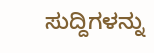ಸುದ್ದಿಗಳನ್ನು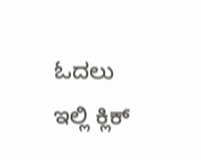ಓದಲು ಇಲ್ಲಿ ಕ್ಲಿಕ್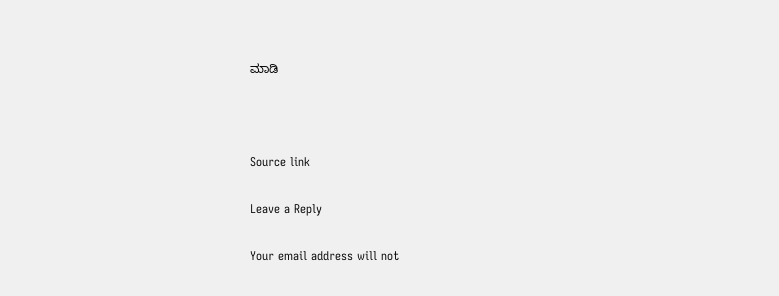ಮಾಡಿ



Source link

Leave a Reply

Your email address will not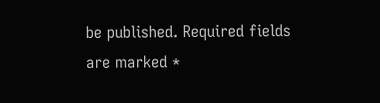be published. Required fields are marked *